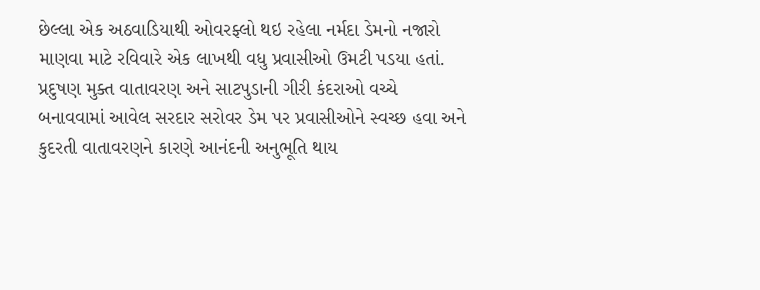છેલ્લા એક અઠવાડિયાથી ઓવરફ્લો થઇ રહેલા નર્મદા ડેમનો નજારો માણવા માટે રવિવારે એક લાખથી વધુ પ્રવાસીઓ ઉમટી પડયા હતાં. પ્રદુષણ મુક્ત વાતાવરણ અને સાટપુડાની ગીરી કંદરાઓ વચ્ચે બનાવવામાં આવેલ સરદાર સરોવર ડેમ પર પ્રવાસીઓને સ્વચ્છ હવા અને કુદરતી વાતાવરણને કારણે આનંદની અનુભૂતિ થાય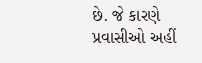છે. જે કારણે પ્રવાસીઓ અહીં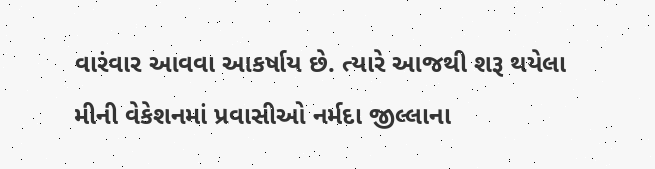વારંવાર આવવા આકર્ષાય છે. ત્યારે આજથી શરૂ થયેલા મીની વેકેશનમાં પ્રવાસીઓ નર્મદા જીલ્લાના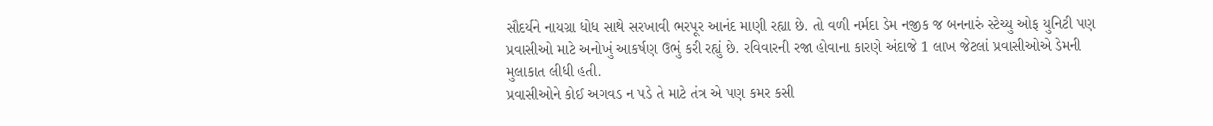સૌદર્યને નાયગ્રા ધોધ સાથે સરખાવી ભરપૂર આનંદ માણી રહ્યા છે. તો વળી નર્મદા ડેમ નજીક જ બનનારું સ્ટેચ્યુ ઓફ યુનિટી પણ પ્રવાસીઓ માટે અનોખું આકર્ષણ ઉભું કરી રહ્યું છે. રવિવારની રજા હોવાના કારણે અંદાજે 1 લાખ જેટલાં પ્રવાસીઓએ ડેમની મુલાકાત લીધી હતી.
પ્રવાસીઓને કોઈ અગવડ ન પડે તે માટે તંત્ર એ પણ કમર કસી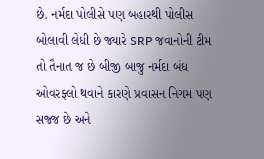છે. નર્મદા પોલીસે પણ બહારથી પોલીસ બોલાવી લેધી છે જ્યારે SRP જવાનોની ટીમ તો તૈનાત જ છે બીજી બાજુ નર્મદા બંધ ઓવરફ્લો થવાને કારણે પ્રવાસન નિગમ પણ સજ્જ છે અને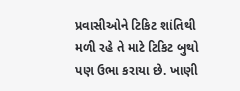પ્રવાસીઓને ટિકિટ શાંતિથી મળી રહે તે માટે ટિકિટ બુથો પણ ઉભા કરાયા છે. ખાણી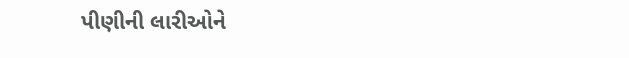પીણીની લારીઓને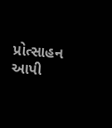પ્રોત્સાહન આપી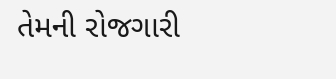તેમની રોજગારી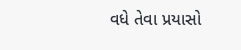વધે તેવા પ્રયાસો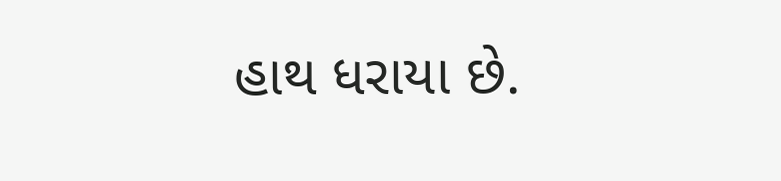હાથ ધરાયા છે.